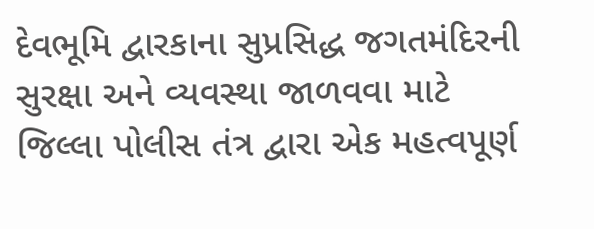દેવભૂમિ દ્વારકાના સુપ્રસિદ્ધ જગતમંદિરની સુરક્ષા અને વ્યવસ્થા જાળવવા માટે જિલ્લા પોલીસ તંત્ર દ્વારા એક મહત્વપૂર્ણ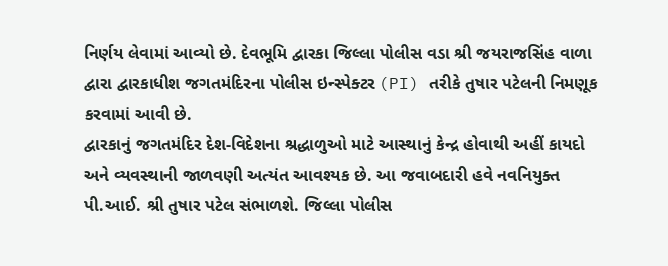નિર્ણય લેવામાં આવ્યો છે. દેવભૂમિ દ્વારકા જિલ્લા પોલીસ વડા શ્રી જયરાજસિંહ વાળા દ્વારા દ્વારકાધીશ જગતમંદિરના પોલીસ ઇન્સ્પેક્ટર (PI) તરીકે તુષાર પટેલની નિમણૂક કરવામાં આવી છે.
દ્વારકાનું જગતમંદિર દેશ-વિદેશના શ્રદ્ધાળુઓ માટે આસ્થાનું કેન્દ્ર હોવાથી અહીં કાયદો અને વ્યવસ્થાની જાળવણી અત્યંત આવશ્યક છે. આ જવાબદારી હવે નવનિયુક્ત પી.આઈ. શ્રી તુષાર પટેલ સંભાળશે. જિલ્લા પોલીસ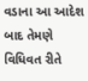વડાના આ આદેશ બાદ તેમણે વિધિવત રીતે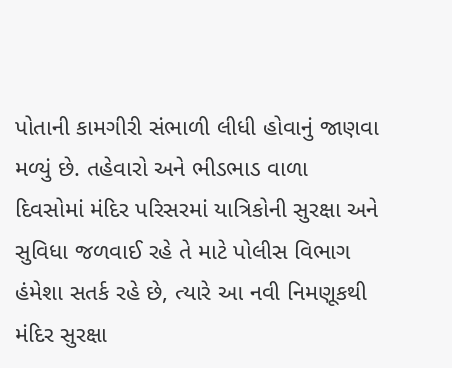પોતાની કામગીરી સંભાળી લીધી હોવાનું જાણવા મળ્યું છે. તહેવારો અને ભીડભાડ વાળા દિવસોમાં મંદિર પરિસરમાં યાત્રિકોની સુરક્ષા અને સુવિધા જળવાઈ રહે તે માટે પોલીસ વિભાગ હંમેશા સતર્ક રહે છે, ત્યારે આ નવી નિમણૂકથી મંદિર સુરક્ષા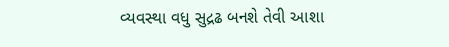વ્યવસ્થા વધુ સુદ્રઢ બનશે તેવી આશા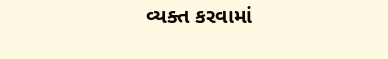વ્યક્ત કરવામાં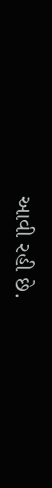આવી રહી છે.